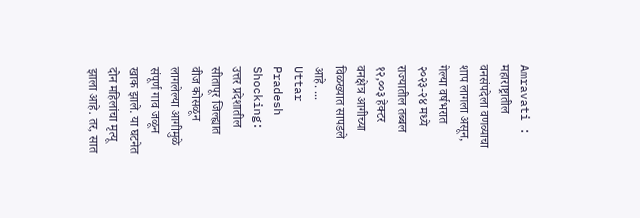Amravati : महाराष्ट्रातील वनसंपदेला वणव्याचा शाप लागला असून, गेल्या वर्षभरात २०२३-२४ मध्ये राज्यातील तब्बल १२,००३ हेक्टर वनक्षेत्र आगीच्या विळख्यात सापडले आहे. ...
Uttar Pradesh Shocking: उत्तर प्रदेशातील सीतापूर जिल्ह्यात वीज कोसळून लागलेल्या आगीमुळे संपूर्ण गाव जळून खाक झाले. या घटनेत दोन महिलांचा मृत्यू झाला आहे. तर, सात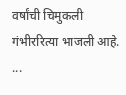वर्षांची चिमुकली गंभीररित्या भाजली आहे. ...